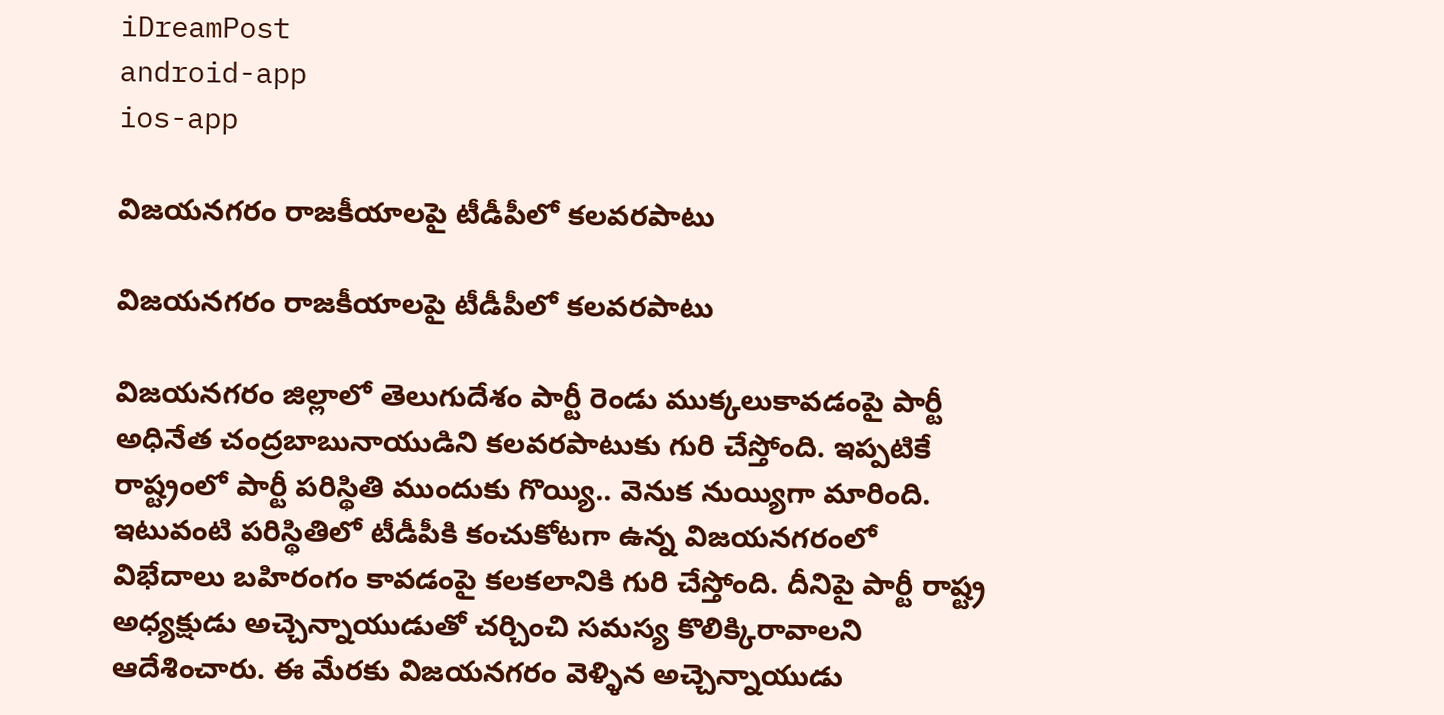iDreamPost
android-app
ios-app

విజ‌యన‌గ‌రం రాజ‌కీయాల‌పై టీడీపీలో క‌ల‌వ‌ర‌పాటు

విజ‌యన‌గ‌రం రాజ‌కీయాల‌పై టీడీపీలో క‌ల‌వ‌ర‌పాటు

విజ‌య‌న‌గ‌రం జిల్లాలో తెలుగుదేశం పార్టీ రెండు ముక్క‌లుకావ‌డంపై పార్టీ అధినేత చంద్ర‌బాబునాయుడిని క‌ల‌వ‌ర‌పాటుకు గురి చేస్తోంది. ఇప్ప‌టికే రాష్ట్రంలో పార్టీ ప‌రిస్థితి ముందుకు గొయ్యి.. వెనుక నుయ్యిగా మారింది. ఇటువంటి ప‌రిస్థితిలో టీడీపీకి కంచుకోట‌గా ఉన్న విజ‌య‌న‌గ‌రంలో విభేదాలు బ‌హిరంగం కావ‌డంపై క‌ల‌క‌లానికి గురి చేస్తోంది. దీనిపై పార్టీ రాష్ట్ర అధ్య‌క్షుడు అచ్చెన్నాయుడుతో చ‌ర్చించి స‌మ‌స్య కొలిక్కిరావాల‌ని ఆదేశించారు. ఈ మేర‌కు విజ‌య‌న‌గ‌రం వెళ్ళిన అచ్చెన్నాయుడు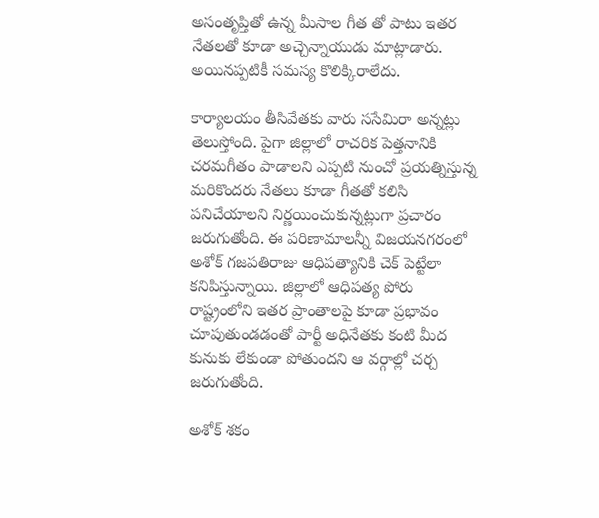అసంతృప్తితో ఉన్న మీసాల గీత తో పాటు ఇత‌ర నేత‌ల‌తో కూడా అచ్చెన్నాయుడు మాట్లాడారు. అయిన‌ప్ప‌టికీ స‌మ‌స్య కొలిక్కిరాలేదు.

కార్యాల‌యం తీసివేత‌కు వారు స‌సేమిరా అన్న‌ట్లు తెలుస్తోంది. పైగా జిల్లాలో రాచరిక పెత్తనానికి చరమగీతం పాడాల‌ని ఎప్ప‌టి నుంచో ప్ర‌య‌త్నిస్తున్న మ‌రికొంద‌రు నేత‌లు కూడా గీత‌తో క‌లిసి ప‌నిచేయాల‌ని నిర్ణ‌యించుకున్న‌ట్లుగా ప్ర‌చారం జ‌రుగుతోంది. ఈ ప‌రిణామాల‌న్నీ విజ‌య‌న‌గ‌రంలో అశోక్ గ‌జ‌ప‌తిరాజు ఆధిప‌త్యానికి చెక్ పెట్టేలా క‌నిపిస్తున్నాయి. జిల్లాలో ఆధిప‌త్య పోరు రాష్ట్రంలోని ఇత‌ర ప్రాంతాల‌పై కూడా ప్ర‌భావం చూపుతుండ‌డంతో పార్టీ అధినేత‌కు కంటి మీద కునుకు లేకుండా పోతుంద‌ని ఆ వ‌ర్గాల్లో చ‌ర్చ జ‌రుగుతోంది.

అశోక్ శ‌కం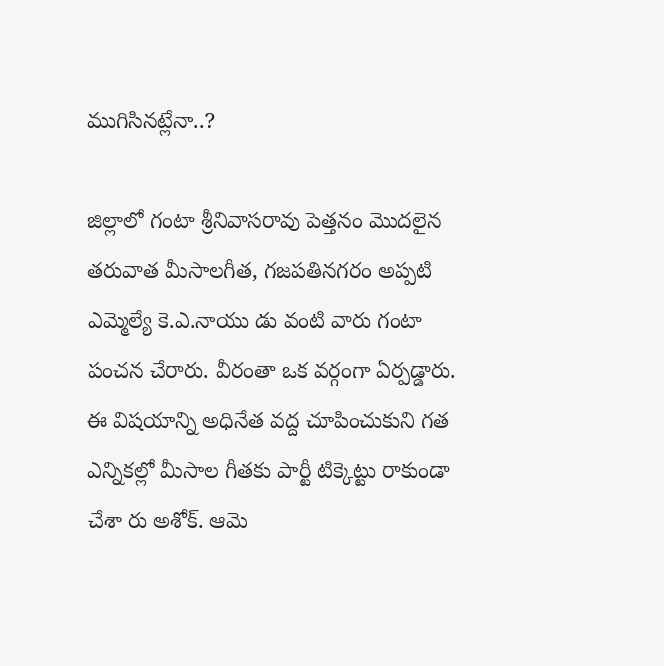ముగిసిన‌ట్లేనా..?

జిల్లాలో గంటా శ్రీనివాసరావు పెత్తనం మొదలైన తరువాత మీసాలగీత, గజపతినగరం అప్పటి ఎమ్మెల్యే కె.ఎ.నాయు డు వంటి వారు గంటా పంచన చేరారు. వీరంతా ఒక వర్గంగా ఏర్పడ్డారు. ఈ విషయాన్ని అధినేత వద్ద చూపించుకుని గత ఎన్నికల్లో మీసాల గీతకు పార్టీ టిక్కెట్టు రాకుండా చేశా రు అశోక్‌. ఆమె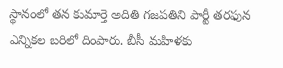స్థానంలో తన కుమార్తె అదితి గజపతిని పార్టీ తరఫున ఎన్నికల బరిలో దింపారు. బీసీ మహిళకు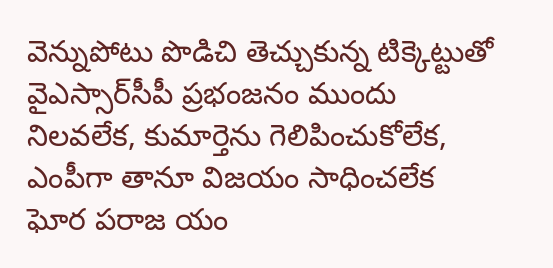వెన్నుపోటు పొడిచి తెచ్చుకున్న టిక్కెట్టుతో వైఎస్సార్‌సీపీ ప్రభంజనం ముందు నిలవలేక, కుమార్తెను గెలిపించుకోలేక, ఎంపీగా తానూ విజయం సాధించలేక ఘోర పరాజ యం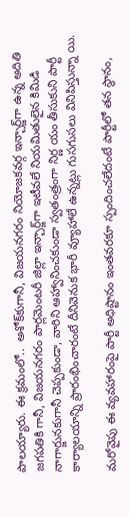పాలయ్యారు. ఈ క్ర‌మంలో..  అశోక్‌కుగానీ, విజయనగరం నియోజకవర్గ ఇన్చార్జ్‌గా ఉన్న అదితి జగపతికి గానీ, విజయనగరం పార్లమెంటరీ జిల్లా ఇన్చార్జ్‌గా ఇటీవలే నియమితులైన కిమిడి నాగార్జునకుగానీ చెప్పకుండా, వారిని ఆహ్వానించకుండా స్వతంత్రంగా నిర్ణ యం తీసుకుని పార్టీ కార్యాలయాన్ని ప్రారంభించారంటే దీనివెనుక భారీ వ్యూహాలే ఉన్నట్లు గుసగుసలు వినిపిస్తున్నా యి.

మరోవైపు ఈ వ్యవహారంపై పార్టీ అధిష్టానం ఇంతవరకూ స్పందించలేదంటే పార్టీలో తన స్థానం,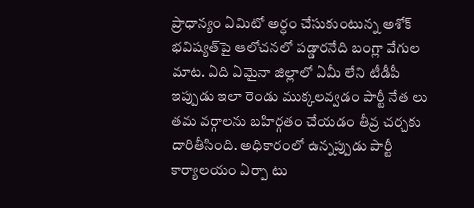ప్రాధాన్యం ఏమిటో అర్ధం చేసుకుంటున్న అశోక్‌ భవిష్యత్‌పై ఆలోచనలో పడ్డారనేది బంగ్లా వేగుల మాట. ఏది ఏమైనా జిల్లాలో ఏమీ లేని టీడీపీ ఇప్పుడు ఇలా రెండు ముక్కలవ్వడం పార్టీ నేత లు తమ వర్గాలను బహిర్గతం చేయడం తీవ్ర చర్చకు దారితీసింది. అధికారంలో ఉన్నప్పుడు పార్టీ కార్యాలయం ఏర్పా టు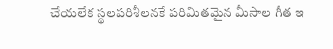చేయలేక స్థలపరిశీలనకే పరిమితమైన మీసాల గీత ఇ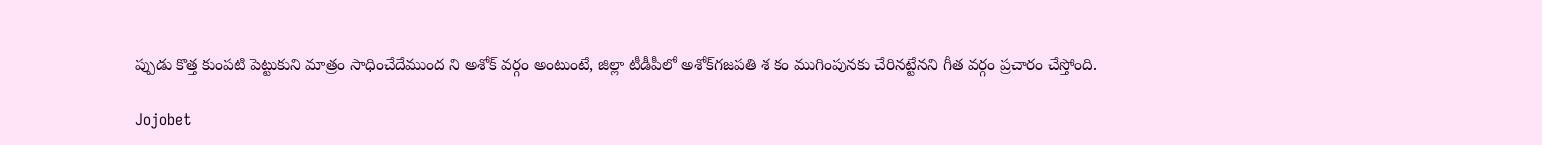ప్పుడు కొత్త కుంపటి పెట్టుకుని మాత్రం సాధించేదేముంద ని అశోక్‌ వర్గం అంటుంటే, జిల్లా టీడీపీలో అశోక్‌గజపతి శ కం ముగింపునకు చేరినట్టేనని గీత వర్గం ప్రచారం చేస్తోంది.

Jojobet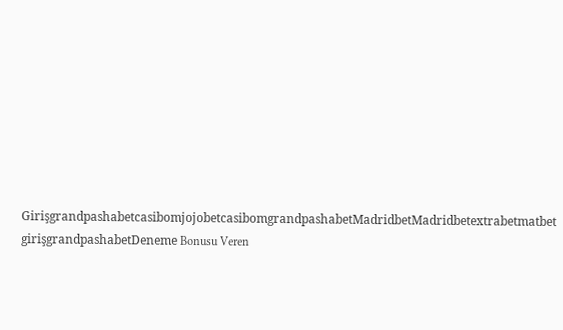GirişgrandpashabetcasibomjojobetcasibomgrandpashabetMadridbetMadridbetextrabetmatbet girişgrandpashabetDeneme Bonusu Veren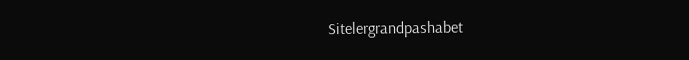Sitelergrandpashabet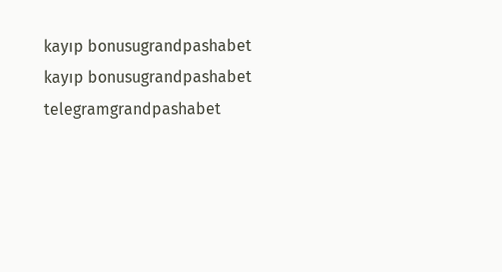kayıp bonusugrandpashabet kayıp bonusugrandpashabet telegramgrandpashabet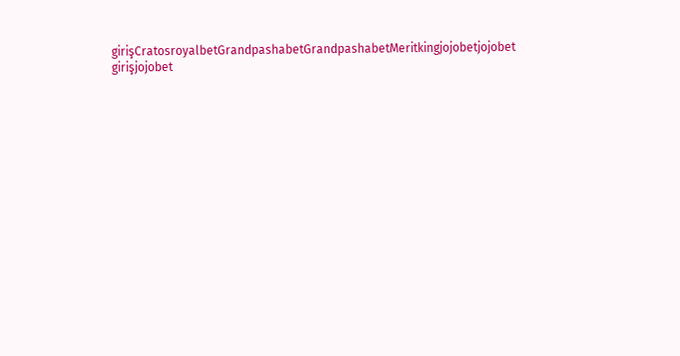girişCratosroyalbetGrandpashabetGrandpashabetMeritkingjojobetjojobet girişjojobet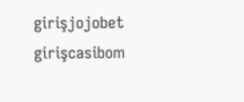girişjojobet girişcasibom